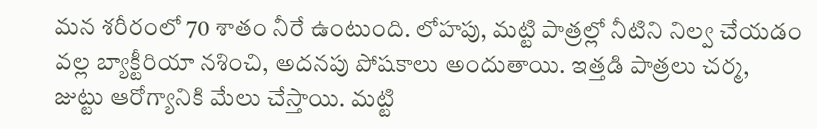మన శరీరంలో 70 శాతం నీరే ఉంటుంది. లోహపు, మట్టి పాత్రల్లో నీటిని నిల్వ చేయడం వల్ల బ్యాక్టీరియా నశించి, అదనపు పోషకాలు అందుతాయి. ఇత్తడి పాత్రలు చర్మ, జుట్టు ఆరోగ్యానికి మేలు చేస్తాయి. మట్టి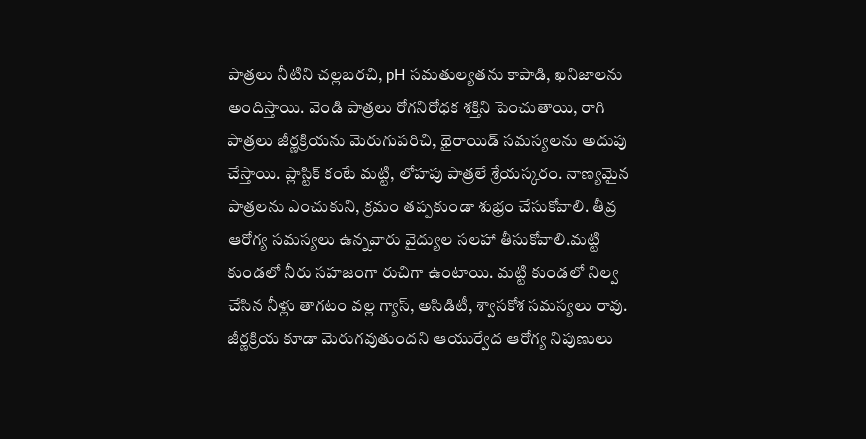పాత్రలు నీటిని చల్లబరచి, pH సమతుల్యతను కాపాడి, ఖనిజాలను అందిస్తాయి. వెండి పాత్రలు రోగనిరోధక శక్తిని పెంచుతాయి, రాగి పాత్రలు జీర్ణక్రియను మెరుగుపరిచి, థైరాయిడ్ సమస్యలను అదుపు చేస్తాయి. ప్లాస్టిక్ కంటే మట్టి, లోహపు పాత్రలే శ్రేయస్కరం. నాణ్యమైన పాత్రలను ఎంచుకుని, క్రమం తప్పకుండా శుభ్రం చేసుకోవాలి. తీవ్ర ఆరోగ్య సమస్యలు ఉన్నవారు వైద్యుల సలహా తీసుకోవాలి.మట్టి కుండలో నీరు సహజంగా రుచిగా ఉంటాయి. మట్టి కుండలో నిల్వ చేసిన నీళ్లు తాగటం వల్ల గ్యాస్, అసిడిటీ, శ్వాసకోశ సమస్యలు రావు. జీర్ణక్రియ కూడా మెరుగవుతుందని ఆయుర్వేద ఆరోగ్య నిపుణులు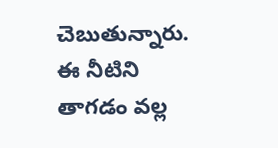చెబుతున్నారు. ఈ నీటిని తాగడం వల్ల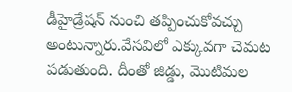డీహైడ్రేషన్ నుంచి తప్పించుకోవచ్చు అంటున్నారు.వేసవిలో ఎక్కువగా చెమట పడుతుంది. దీంతో జిడ్డు, మొటిమల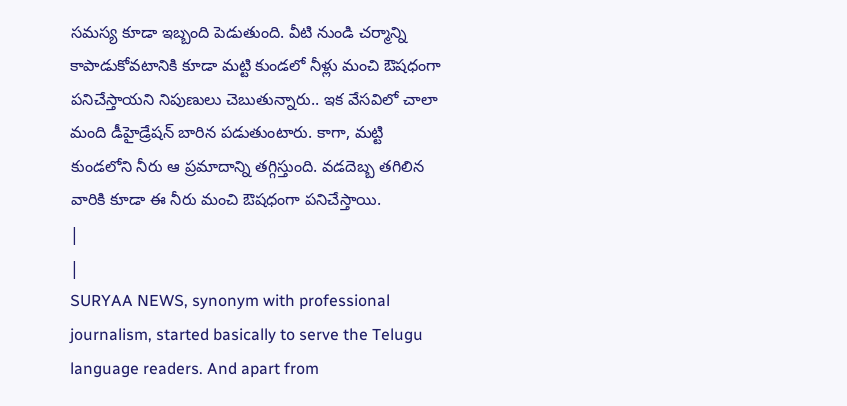సమస్య కూడా ఇబ్బంది పెడుతుంది. వీటి నుండి చర్మాన్ని కాపాడుకోవటానికి కూడా మట్టి కుండలో నీళ్లు మంచి ఔషధంగా పనిచేస్తాయని నిపుణులు చెబుతున్నారు.. ఇక వేసవిలో చాలా మంది డీహైడ్రేషన్ బారిన పడుతుంటారు. కాగా, మట్టి కుండలోని నీరు ఆ ప్రమాదాన్ని తగ్గిస్తుంది. వడదెబ్బ తగిలిన వారికి కూడా ఈ నీరు మంచి ఔషధంగా పనిచేస్తాయి.
|
|
SURYAA NEWS, synonym with professional journalism, started basically to serve the Telugu language readers. And apart from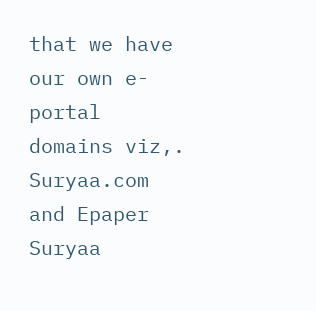that we have our own e-portal domains viz,. Suryaa.com and Epaper Suryaa